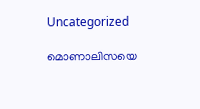Uncategorized

മൊണാലിസയെ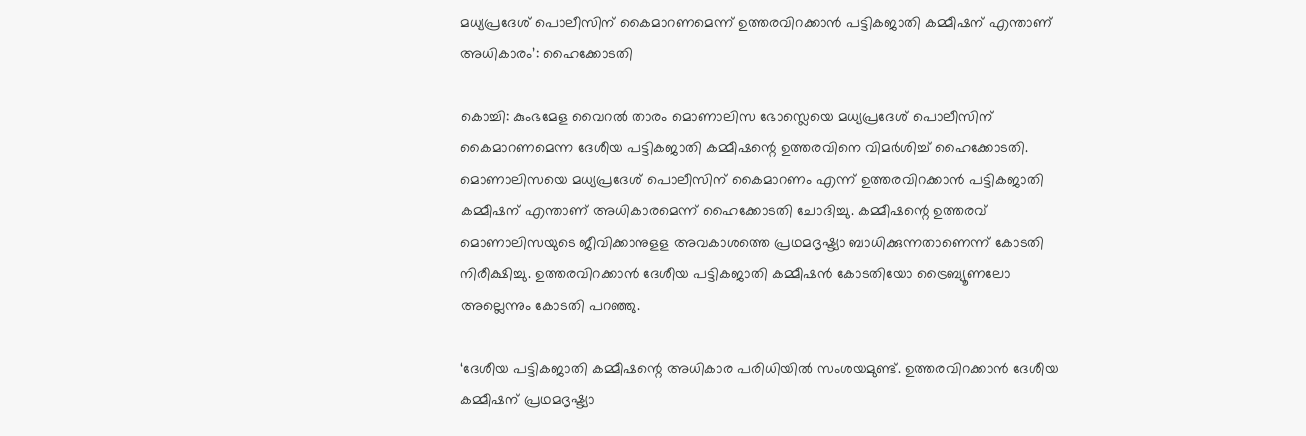മധ്യപ്രദേശ് പൊലീസിന് കൈമാറണമെന്ന് ഉത്തരവിറക്കാന്‍ പട്ടികജാതി കമ്മീഷന് എന്താണ് അധികാരം’: ഹൈക്കോടതി

കൊച്ചി: കുംഭമേള വൈറല്‍ താരം മൊണാലിസ ഭോസ്ലെയെ മധ്യപ്രദേശ് പൊലീസിന് കൈമാറണമെന്ന ദേശീയ പട്ടികജാതി കമ്മീഷന്റെ ഉത്തരവിനെ വിമര്‍ശിച്ച് ഹൈക്കോടതി. മൊണാലിസയെ മധ്യപ്രദേശ് പൊലീസിന് കൈമാറണം എന്ന് ഉത്തരവിറക്കാന്‍ പട്ടികജാതി കമ്മീഷന് എന്താണ് അധികാരമെന്ന് ഹൈക്കോടതി ചോദിച്ചു. കമ്മീഷന്റെ ഉത്തരവ് മൊണാലിസയുടെ ജീവിക്കാനുളള അവകാശത്തെ പ്രഥമദൃഷ്ട്യാ ബാധിക്കുന്നതാണെന്ന് കോടതി നിരീക്ഷിച്ചു. ഉത്തരവിറക്കാന്‍ ദേശീയ പട്ടികജാതി കമ്മീഷന്‍ കോടതിയോ ട്രൈബ്യൂണലോ അല്ലെന്നും കോടതി പറഞ്ഞു.

‘ദേശീയ പട്ടികജാതി കമ്മീഷന്റെ അധികാര പരിധിയില്‍ സംശയമുണ്ട്. ഉത്തരവിറക്കാന്‍ ദേശീയ കമ്മീഷന് പ്രഥമദൃഷ്ട്യാ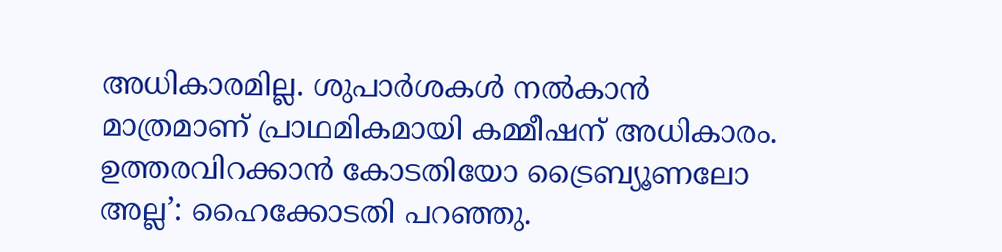അധികാരമില്ല. ശുപാര്‍ശകള്‍ നല്‍കാന്‍ മാത്രമാണ് പ്രാഥമികമായി കമ്മീഷന് അധികാരം. ഉത്തരവിറക്കാന്‍ കോടതിയോ ട്രൈബ്യൂണലോ അല്ല’: ഹൈക്കോടതി പറഞ്ഞു.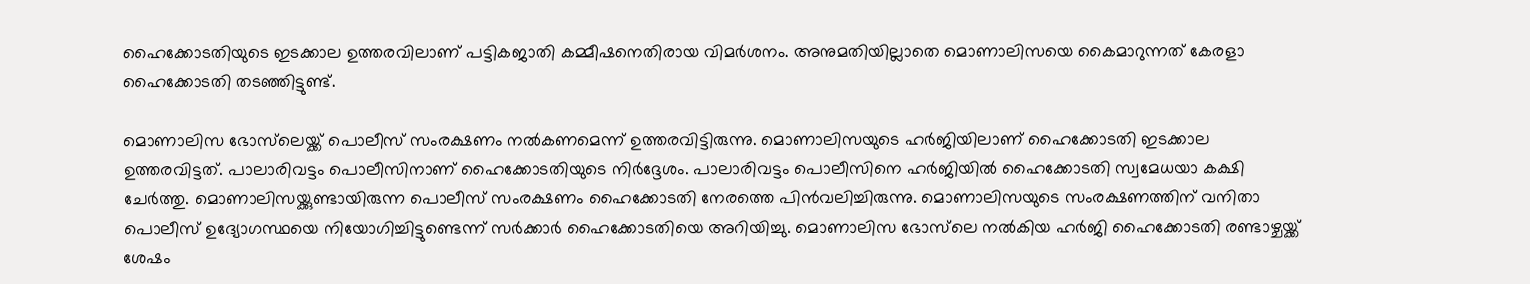ഹൈക്കോടതിയുടെ ഇടക്കാല ഉത്തരവിലാണ് പട്ടികജാതി കമ്മീഷനെതിരായ വിമര്‍ശനം. അനുമതിയില്ലാതെ മൊണാലിസയെ കൈമാറുന്നത് കേരളാ ഹൈക്കോടതി തടഞ്ഞിട്ടുണ്ട്.

മൊണാലിസ ഭോസ്‌ലെയ്ക്ക് പൊലീസ് സംരക്ഷണം നല്‍കണമെന്ന് ഉത്തരവിട്ടിരുന്നു. മൊണാലിസയുടെ ഹര്‍ജിയിലാണ് ഹൈക്കോടതി ഇടക്കാല ഉത്തരവിട്ടത്. പാലാരിവട്ടം പൊലീസിനാണ് ഹൈക്കോടതിയുടെ നിര്‍ദ്ദേശം. പാലാരിവട്ടം പൊലീസിനെ ഹര്‍ജിയില്‍ ഹൈക്കോടതി സ്വമേധയാ കക്ഷി ചേര്‍ത്തു. മൊണാലിസയ്ക്കുണ്ടായിരുന്ന പൊലീസ് സംരക്ഷണം ഹൈക്കോടതി നേരത്തെ പിന്‍വലിച്ചിരുന്നു. മൊണാലിസയുടെ സംരക്ഷണത്തിന് വനിതാ പൊലീസ് ഉദ്യോഗസ്ഥയെ നിയോഗിച്ചിട്ടുണ്ടെന്ന് സര്‍ക്കാര്‍ ഹൈക്കോടതിയെ അറിയിച്ചു. മൊണാലിസ ഭോസ്‌ലെ നല്‍കിയ ഹര്‍ജി ഹൈക്കോടതി രണ്ടാഴ്ചയ്ക്ക് ശേഷം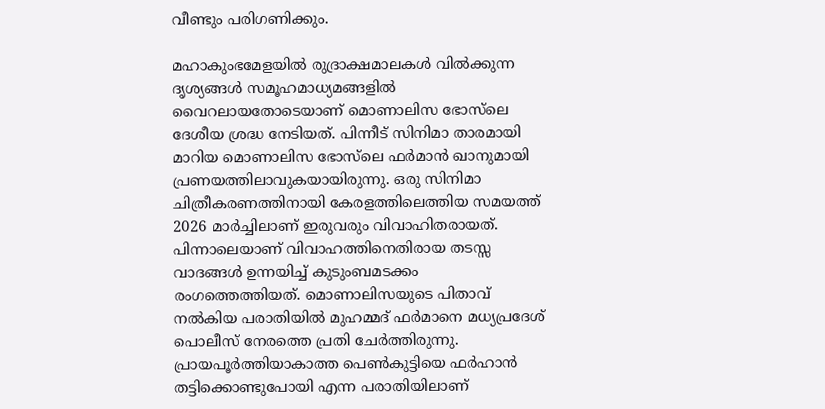വീണ്ടും പരിഗണിക്കും.

മഹാകുംഭമേളയിൽ രുദ്രാക്ഷമാലകൾ വിൽക്കുന്ന ദൃശ്യങ്ങൾ സമൂഹമാധ്യമങ്ങളിൽ വൈറലായതോടെയാണ് മൊണാലിസ ഭോസ്‌ലെ ദേശീയ ശ്രദ്ധ നേടിയത്. പിന്നീട് സിനിമാ താരമായി മാറിയ മൊണാലിസ ഭോസ്‌ലെ ഫർമാൻ ഖാനുമായി പ്രണയത്തിലാവുകയായിരുന്നു. ഒരു സിനിമാ ചിത്രീകരണത്തിനായി കേരളത്തിലെത്തിയ സമയത്ത് 2026 മാർച്ചിലാണ് ഇരുവരും വിവാഹിതരായത്. പിന്നാലെയാണ് വിവാഹത്തിനെതിരായ തടസ്സ വാദങ്ങൾ ഉന്നയിച്ച് കുടുംബമടക്കം രംഗത്തെത്തിയത്. മൊണാലിസയുടെ പിതാവ് നല്‍കിയ പരാതിയില്‍ മുഹമ്മദ് ഫര്‍മാനെ മധ്യപ്രദേശ് പൊലീസ് നേരത്തെ പ്രതി ചേർത്തിരുന്നു. പ്രായപൂർത്തിയാകാത്ത പെണ്‍കുട്ടിയെ ഫര്‍ഹാന്‍ തട്ടിക്കൊണ്ടുപോയി എന്ന പരാതിയിലാണ്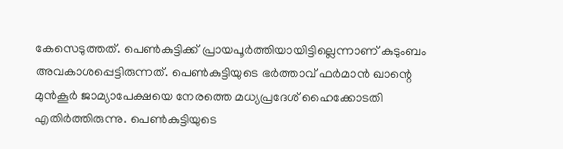കേസെടുത്തത്. പെണ്‍കുട്ടിക്ക് പ്രായപൂര്‍ത്തിയായിട്ടില്ലെന്നാണ് കുടുംബം അവകാശപ്പെട്ടിരുന്നത്. പെണ്‍കുട്ടിയുടെ ഭര്‍ത്താവ് ഫർമാന്‍ ഖാന്റെ മുന്‍കൂര്‍ ജാമ്യാപേക്ഷയെ നേരത്തെ മധ്യപ്രദേശ് ഹൈക്കോടതി എതിര്‍ത്തിരുന്നു. പെണ്‍കുട്ടിയുടെ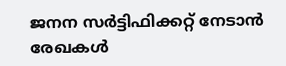ജനന സര്‍ട്ടിഫിക്കറ്റ് നേടാന്‍ രേഖകള്‍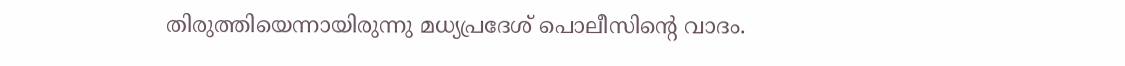തിരുത്തിയെന്നായിരുന്നു മധ്യപ്രദേശ് പൊലീസിന്റെ വാദം.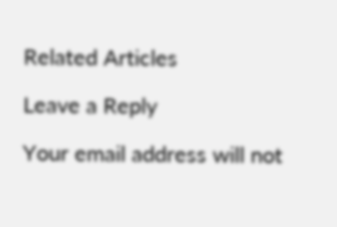Related Articles

Leave a Reply

Your email address will not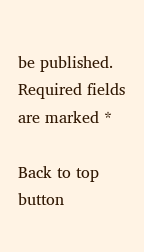be published. Required fields are marked *

Back to top button